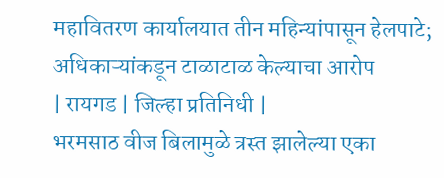महावितरण कार्यालयात तीन महिन्यांपासून हेलपाटे; अधिकाऱ्यांकडून टाळाटाळ केल्याचा आरोप
| रायगड | जिल्हा प्रतिनिधी |
भरमसाठ वीज बिलामुळे त्रस्त झालेल्या एका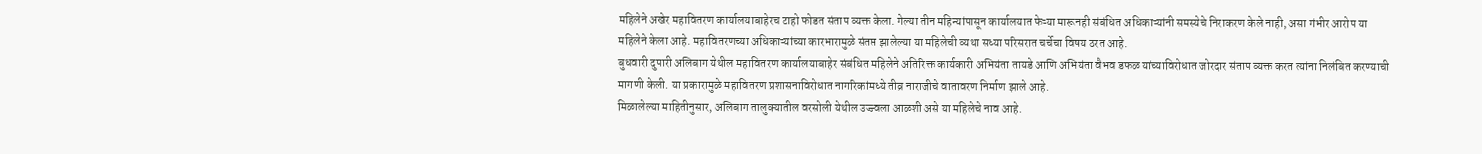महिलेने अखेर महावितरण कार्यालयाबाहेरच टाहो फोडत संताप व्यक्त केला. गेल्या तीन महिन्यांपासून कार्यालयात फेऱ्या मारूनही संबंधित अधिकाऱ्यांनी समस्येचे निराकरण केले नाही, असा गंभीर आरोप या महिलेने केला आहे. महावितरणच्या अधिकाऱ्यांच्या कारभारामुळे संतप्त झालेल्या या महिलेची व्यथा सध्या परिसरात चर्चेचा विषय ठरत आहे.
बुधवारी दुपारी अलिबाग येथील महावितरण कार्यालयाबाहेर संबंधित महिलेने अतिरिक्त कार्यकारी अभियंता तायडे आणि अभियंता वैभव डफळ यांच्याविरोधात जोरदार संताप व्यक्त करत त्यांना निलंबित करण्याची मागणी केली. या प्रकारामुळे महावितरण प्रशासनाविरोधात नागरिकांमध्ये तीव्र नाराजीचे वातावरण निर्माण झाले आहे.
मिळालेल्या माहितीनुसार, अलिबाग तालुक्यातील वरसोली येथील उज्ज्वला आळशी असे या महिलेचे नाव आहे.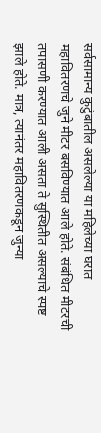सर्वसामान्य कुटुंबातील असलेल्या या महिलेच्या घरात महावितरणचे जुने मीटर बसविण्यात आले होते. संबंधित मीटरची तपासणी करण्यात आली असता ते सुस्थितीत असल्याचे स्पष्ट झाले होते. मात्र, त्यानंतर महावितरणकडून जुन्या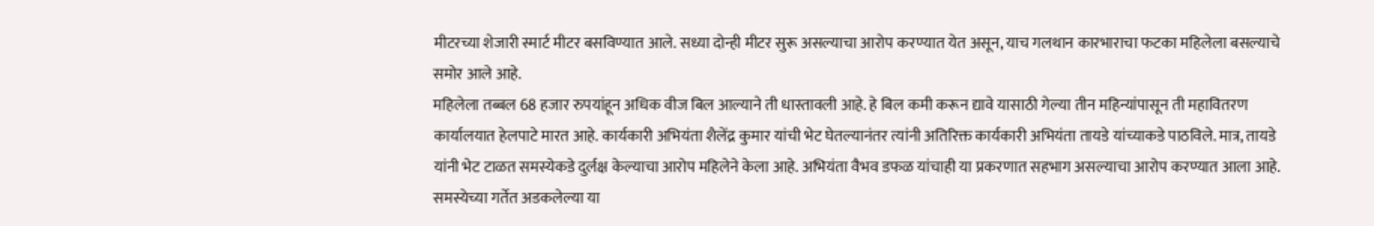मीटरच्या शेजारी स्मार्ट मीटर बसविण्यात आले. सध्या दोन्ही मीटर सुरू असल्याचा आरोप करण्यात येत असून, याच गलथान कारभाराचा फटका महिलेला बसल्याचे समोर आले आहे.
महिलेला तब्बल 68 हजार रुपयांहून अधिक वीज बिल आल्याने ती धास्तावली आहे. हे बिल कमी करून द्यावे यासाठी गेल्या तीन महिन्यांपासून ती महावितरण कार्यालयात हेलपाटे मारत आहे. कार्यकारी अभियंता शैलेंद्र कुमार यांची भेट घेतल्यानंतर त्यांनी अतिरिक्त कार्यकारी अभियंता तायडे यांच्याकडे पाठविले. मात्र, तायडे यांनी भेट टाळत समस्येकडे दुर्लक्ष केल्याचा आरोप महिलेने केला आहे. अभियंता वैभव डफळ यांचाही या प्रकरणात सहभाग असल्याचा आरोप करण्यात आला आहे.
समस्येच्या गर्तेत अडकलेल्या या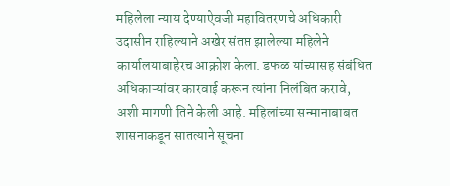महिलेला न्याय देण्याऐवजी महावितरणचे अधिकारी उदासीन राहिल्याने अखेर संतप्त झालेल्या महिलेने कार्यालयाबाहेरच आक्रोश केला. डफळ यांच्यासह संबंधित अधिकाऱ्यांवर कारवाई करून त्यांना निलंबित करावे, अशी मागणी तिने केली आहे. महिलांच्या सन्मानाबाबत शासनाकडून सातत्याने सूचना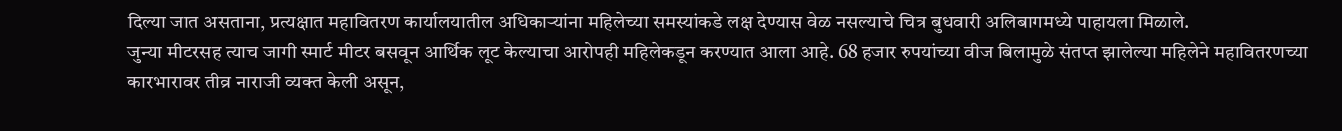दिल्या जात असताना, प्रत्यक्षात महावितरण कार्यालयातील अधिकाऱ्यांना महिलेच्या समस्यांकडे लक्ष देण्यास वेळ नसल्याचे चित्र बुधवारी अलिबागमध्ये पाहायला मिळाले.
जुन्या मीटरसह त्याच जागी स्मार्ट मीटर बसवून आर्थिक लूट केल्याचा आरोपही महिलेकडून करण्यात आला आहे. 68 हजार रुपयांच्या वीज बिलामुळे संतप्त झालेल्या महिलेने महावितरणच्या कारभारावर तीव्र नाराजी व्यक्त केली असून,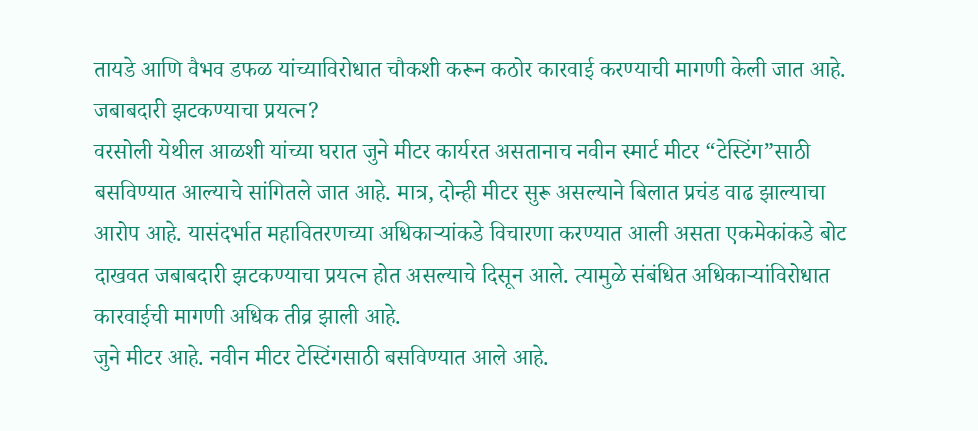तायडे आणि वैभव डफळ यांच्याविरोधात चौकशी करून कठोर कारवाई करण्याची मागणी केली जात आहे.
जबाबदारी झटकण्याचा प्रयत्न?
वरसोली येथील आळशी यांच्या घरात जुने मीटर कार्यरत असतानाच नवीन स्मार्ट मीटर “टेस्टिंग”साठी बसविण्यात आल्याचे सांगितले जात आहे. मात्र, दोन्ही मीटर सुरू असल्याने बिलात प्रचंड वाढ झाल्याचा आरोप आहे. यासंदर्भात महावितरणच्या अधिकाऱ्यांकडे विचारणा करण्यात आली असता एकमेकांकडे बोट दाखवत जबाबदारी झटकण्याचा प्रयत्न होत असल्याचे दिसून आले. त्यामुळे संबंधित अधिकाऱ्यांविरोधात कारवाईची मागणी अधिक तीव्र झाली आहे.
जुने मीटर आहे. नवीन मीटर टेस्टिंगसाठी बसविण्यात आले आहे.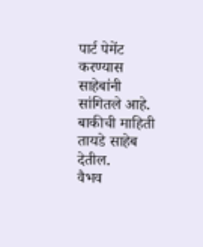पार्ट पेमेंट करण्यास साहेबांनी सांगितले आहे. बाकीची माहिती तायडे साहेब देतील.
वैभव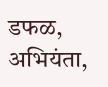डफळ,
अभियंता,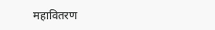महावितरण